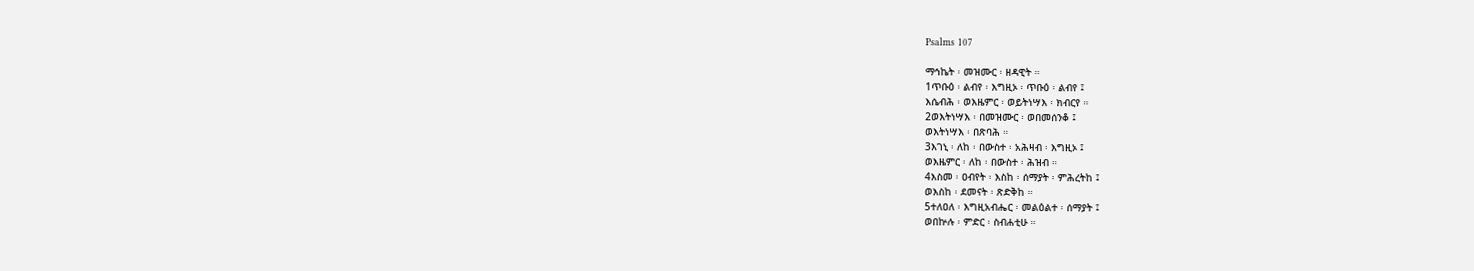Psalms 107

ማኅኬት ፡ መዝሙር ፡ ዘዳዊት ።
1ጥቡዕ ፡ ልብየ ፡ እግዚኦ ፡ ጥቡዕ ፡ ልብየ ፤
እሴብሕ ፡ ወእዜምር ፡ ወይትነሣእ ፡ ክብርየ ።
2ወእትነሣእ ፡ በመዝሙር ፡ ወበመሰንቆ ፤
ወእትነሣእ ፡ በጽባሕ ።
3እገኒ ፡ ለከ ፡ በውስተ ፡ አሕዛብ ፡ እግዚኦ ፤
ወእዜምር ፡ ለከ ፡ በውስተ ፡ ሕዝብ ።
4እስመ ፡ ዐብየት ፡ እስከ ፡ ሰማያት ፡ ምሕረትከ ፤
ወእስከ ፡ ደመናት ፡ ጽድቅከ ።
5ተለዐለ ፡ እግዚአብሔር ፡ መልዕልተ ፡ ሰማያት ፤
ወበኵሉ ፡ ምድር ፡ ስብሐቲሁ ።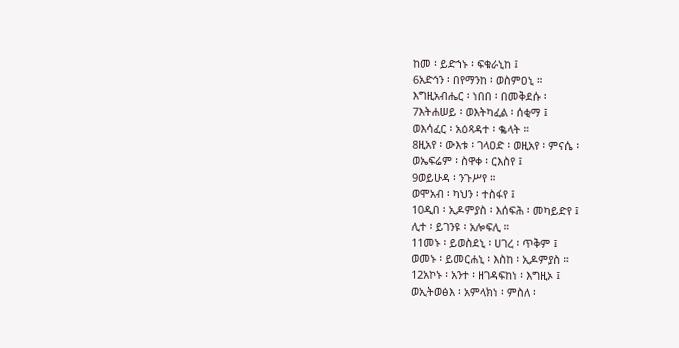ከመ ፡ ይድኀኑ ፡ ፍቁራኒከ ፤
6አድኅን ፡ በየማንከ ፡ ወስምዐኒ ።
እግዚአብሔር ፡ ነበበ ፡ በመቅደሱ ፡
7እትሐሠይ ፡ ወእትካፈል ፡ ሰቂማ ፤
ወእሳፈር ፡ አዕጻዳተ ፡ ቈላት ።
8ዚአየ ፡ ውእቱ ፡ ገላዐድ ፡ ወዚአየ ፡ ምናሴ ፡
ወኤፍሬም ፡ ስዋቀ ፡ ርእስየ ፤
9ወይሁዳ ፡ ንጉሥየ ።
ወሞአብ ፡ ካህን ፡ ተስፋየ ፤
10ዲበ ፡ ኢዶምያስ ፡ እሰፍሕ ፡ መካይድየ ፤
ሊተ ፡ ይገንዩ ፡ አሎፍሊ ።
11መኑ ፡ ይወስደኒ ፡ ሀገረ ፡ ጥቅም ፤
ወመኑ ፡ ይመርሐኒ ፡ እስከ ፡ ኢዶምያስ ።
12አኮኑ ፡ አንተ ፡ ዘገዳፍከነ ፡ እግዚኦ ፤
ወኢትወፅእ ፡ አምላክነ ፡ ምስለ ፡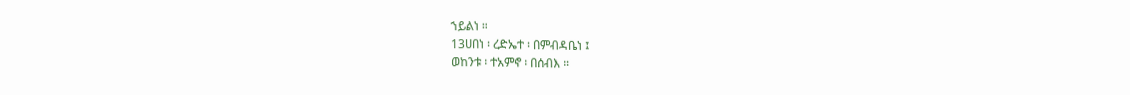ኀይልነ ።
13ሀበነ ፡ ረድኤተ ፡ በምብዳቤነ ፤
ወከንቱ ፡ ተአምኖ ፡ በሰብእ ።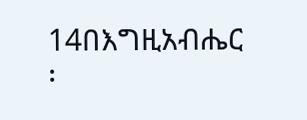14በእግዚአብሔር ፡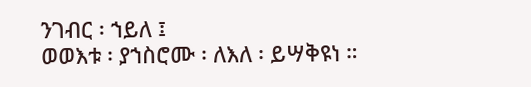ንገብር ፡ ኀይለ ፤
ወወእቱ ፡ ያኀስሮሙ ፡ ለእለ ፡ ይሣቅዩነ ።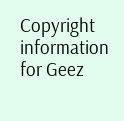Copyright information for Geez